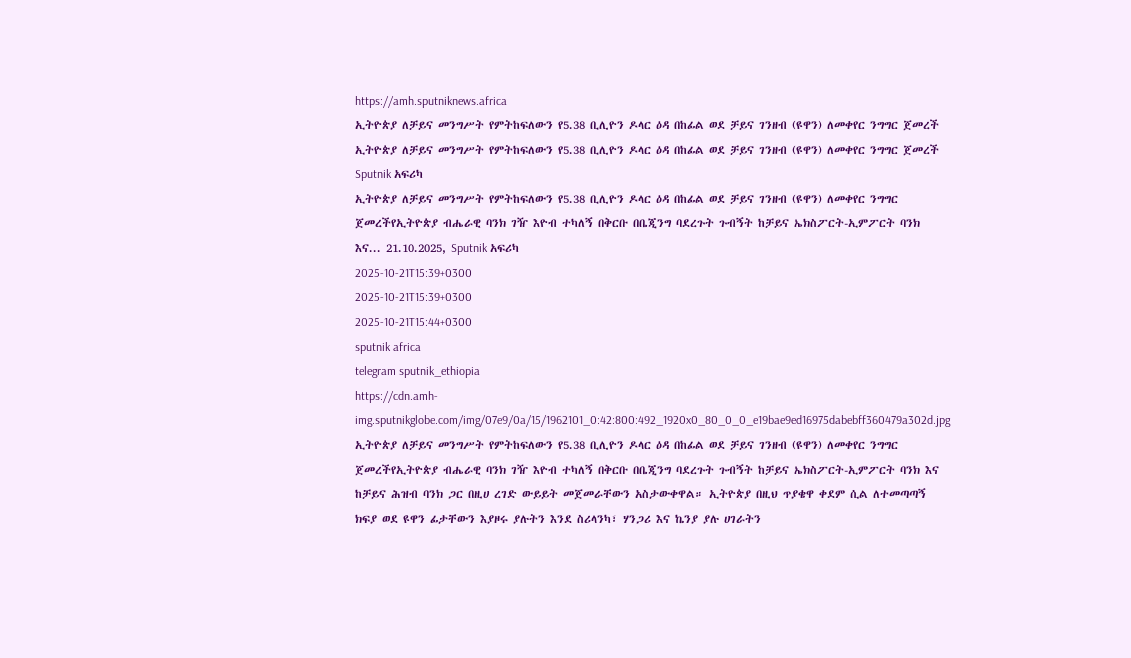https://amh.sputniknews.africa
ኢትዮጵያ ለቻይና መንግሥት የምትከፍለውን የ5.38 ቢሊዮን ዶላር ዕዳ በከፊል ወደ ቻይና ገንዘብ (ዩዋን) ለመቀየር ንግግር ጀመረች
ኢትዮጵያ ለቻይና መንግሥት የምትከፍለውን የ5.38 ቢሊዮን ዶላር ዕዳ በከፊል ወደ ቻይና ገንዘብ (ዩዋን) ለመቀየር ንግግር ጀመረች
Sputnik አፍሪካ
ኢትዮጵያ ለቻይና መንግሥት የምትከፍለውን የ5.38 ቢሊዮን ዶላር ዕዳ በከፊል ወደ ቻይና ገንዘብ (ዩዋን) ለመቀየር ንግግር ጀመረችየኢትዮጵያ ብሔራዊ ባንክ ገዥ እዮብ ተካለኝ በቅርቡ በቤጂንግ ባደረጉት ጉብኝት ከቻይና ኤክስፖርት-ኢምፖርት ባንክ እና... 21.10.2025, Sputnik አፍሪካ
2025-10-21T15:39+0300
2025-10-21T15:39+0300
2025-10-21T15:44+0300
sputnik africa
telegram sputnik_ethiopia
https://cdn.amh-img.sputnikglobe.com/img/07e9/0a/15/1962101_0:42:800:492_1920x0_80_0_0_e19bae9ed16975dabebff360479a302d.jpg
ኢትዮጵያ ለቻይና መንግሥት የምትከፍለውን የ5.38 ቢሊዮን ዶላር ዕዳ በከፊል ወደ ቻይና ገንዘብ (ዩዋን) ለመቀየር ንግግር ጀመረችየኢትዮጵያ ብሔራዊ ባንክ ገዥ እዮብ ተካለኝ በቅርቡ በቤጂንግ ባደረጉት ጉብኝት ከቻይና ኤክስፖርት-ኢምፖርት ባንክ እና ከቻይና ሕዝብ ባንክ ጋር በዚሀ ረገድ ውይይት መጀመራቸውን አስታውቀዋል። ኢትዮጵያ በዚህ ጥያቄዋ ቀደም ሲል ለተመጣጣኝ ክፍያ ወደ ዩዋን ፊታቸውን እያዞሩ ያሉትን እንደ ስሪላንካ፣ ሃንጋሪ እና ኬንያ ያሉ ሀገራትን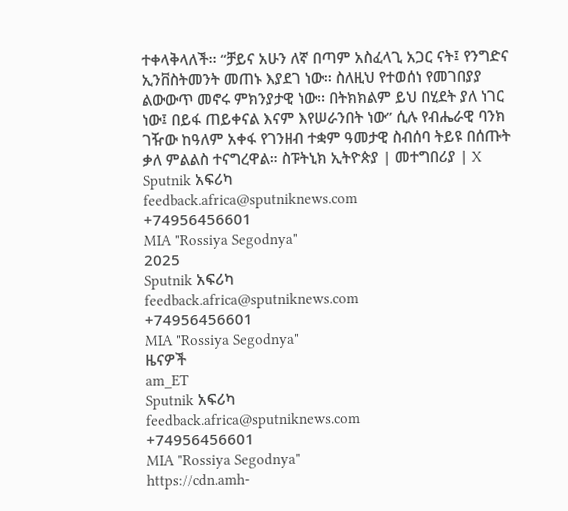ተቀላቅላለች፡፡ “ቻይና አሁን ለኛ በጣም አስፈላጊ አጋር ናት፤ የንግድና ኢንቨስትመንት መጠኑ እያደገ ነው፡፡ ስለዚህ የተወሰነ የመገበያያ ልውውጥ መኖሩ ምክንያታዊ ነው፡፡ በትክክልም ይህ በሂደት ያለ ነገር ነው፤ በይፋ ጠይቀናል እናም እየሠራንበት ነው” ሲሉ የብሔራዊ ባንክ ገዥው ከዓለም አቀፋ የገንዘብ ተቋም ዓመታዊ ስብሰባ ትይዩ በሰጡት ቃለ ምልልስ ተናግረዋል። ስፑትኒክ ኢትዮጵያ | መተግበሪያ | X
Sputnik አፍሪካ
feedback.africa@sputniknews.com
+74956456601
MIA "Rossiya Segodnya"
2025
Sputnik አፍሪካ
feedback.africa@sputniknews.com
+74956456601
MIA "Rossiya Segodnya"
ዜናዎች
am_ET
Sputnik አፍሪካ
feedback.africa@sputniknews.com
+74956456601
MIA "Rossiya Segodnya"
https://cdn.amh-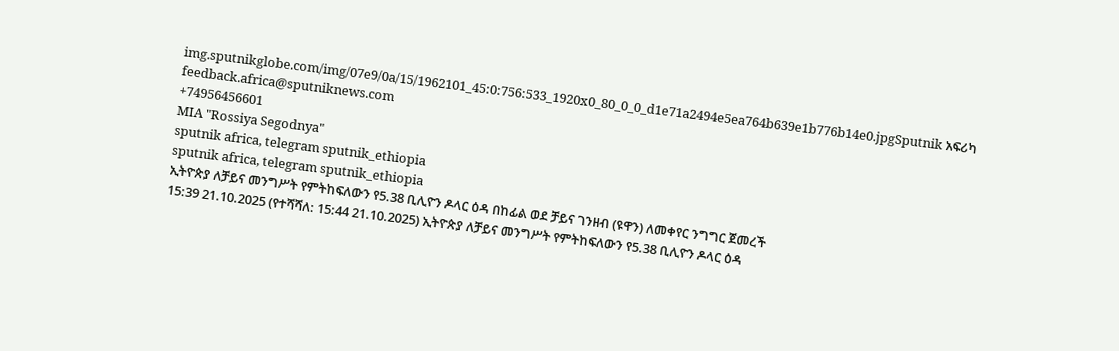img.sputnikglobe.com/img/07e9/0a/15/1962101_45:0:756:533_1920x0_80_0_0_d1e71a2494e5ea764b639e1b776b14e0.jpgSputnik አፍሪካ
feedback.africa@sputniknews.com
+74956456601
MIA "Rossiya Segodnya"
sputnik africa, telegram sputnik_ethiopia
sputnik africa, telegram sputnik_ethiopia
ኢትዮጵያ ለቻይና መንግሥት የምትከፍለውን የ5.38 ቢሊዮን ዶላር ዕዳ በከፊል ወደ ቻይና ገንዘብ (ዩዋን) ለመቀየር ንግግር ጀመረች
15:39 21.10.2025 (የተሻሻለ: 15:44 21.10.2025) ኢትዮጵያ ለቻይና መንግሥት የምትከፍለውን የ5.38 ቢሊዮን ዶላር ዕዳ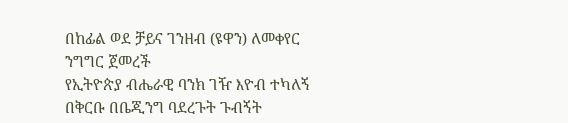በከፊል ወደ ቻይና ገንዘብ (ዩዋን) ለመቀየር ንግግር ጀመረች
የኢትዮጵያ ብሔራዊ ባንክ ገዥ እዮብ ተካለኝ በቅርቡ በቤጂንግ ባደረጉት ጉብኝት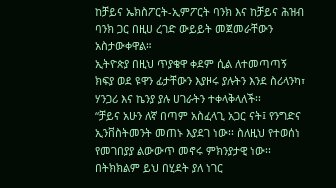ከቻይና ኤክስፖርት-ኢምፖርት ባንክ እና ከቻይና ሕዝብ ባንክ ጋር በዚሀ ረገድ ውይይት መጀመራቸውን አስታውቀዋል።
ኢትዮጵያ በዚህ ጥያቄዋ ቀደም ሲል ለተመጣጣኝ ክፍያ ወደ ዩዋን ፊታቸውን እያዞሩ ያሉትን እንደ ስሪላንካ፣ ሃንጋሪ እና ኬንያ ያሉ ሀገራትን ተቀላቅላለች፡፡
“ቻይና አሁን ለኛ በጣም አስፈላጊ አጋር ናት፤ የንግድና ኢንቨስትመንት መጠኑ እያደገ ነው፡፡ ስለዚህ የተወሰነ የመገበያያ ልውውጥ መኖሩ ምክንያታዊ ነው፡፡ በትክክልም ይህ በሂደት ያለ ነገር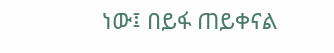ነው፤ በይፋ ጠይቀናል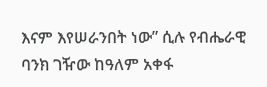እናም እየሠራንበት ነው” ሲሉ የብሔራዊ ባንክ ገዥው ከዓለም አቀፋ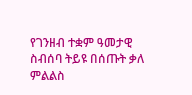የገንዘብ ተቋም ዓመታዊ ስብሰባ ትይዩ በሰጡት ቃለ ምልልስ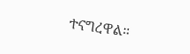ተናግረዋል።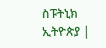ስፑትኒክ ኢትዮጵያ |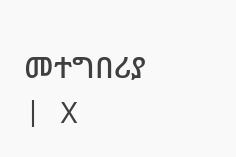መተግበሪያ | X